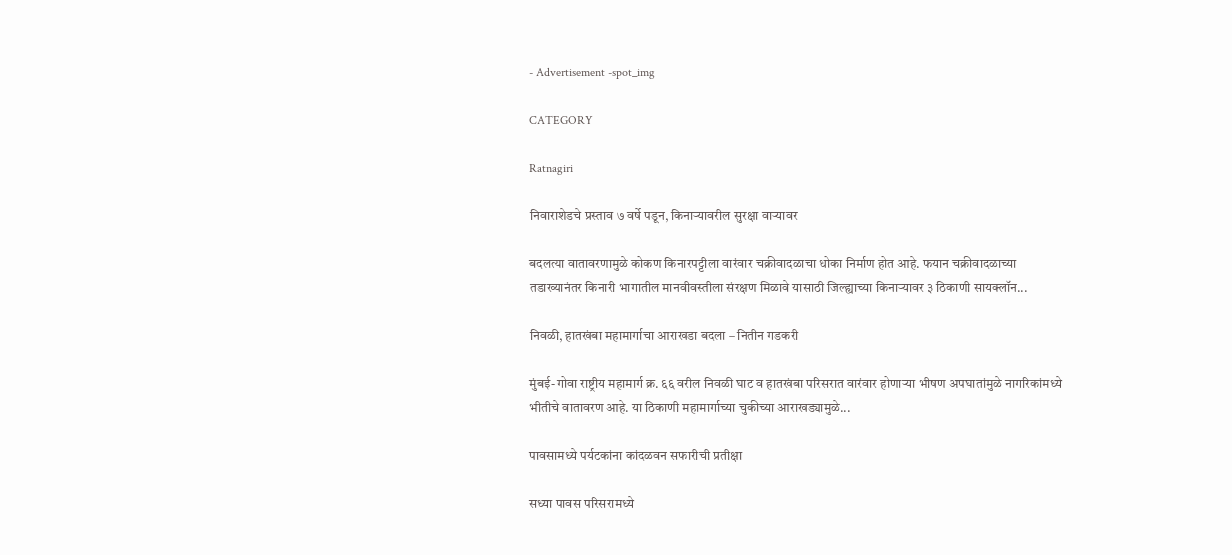- Advertisement -spot_img

CATEGORY

Ratnagiri

निवाराशेडचे प्रस्ताव ७ वर्षे पडून, किनाऱ्यावरील सुरक्षा वाऱ्यावर

बदलत्या वातावरणामुळे कोकण किनारपट्टीला वारंवार चक्रीवादळाचा धोका निर्माण होत आहे. फयान चक्रीवादळाच्या तडाख्यानंतर किनारी भागातील मानवीवस्तीला संरक्षण मिळावे यासाठी जिल्ह्याच्या किनाऱ्यावर ३ ठिकाणी सायक्लॉन...

निवळी, हातखंबा महामार्गाचा आराखडा बदला – नितीन गडकरी

मुंबई-गोवा राष्ट्रीय महामार्ग क्र. ६६ वरील निवळी घाट व हातखंबा परिसरात वारंवार होणाऱ्या भीषण अपघातांमुळे नागरिकांमध्ये भीतीचे वातावरण आहे. या ठिकाणी महामार्गाच्या चुकीच्या आराखड्यामुळे...

पावसामध्ये पर्यटकांना कांदळवन सफारीची प्रतीक्षा

सध्या पावस परिसरामध्ये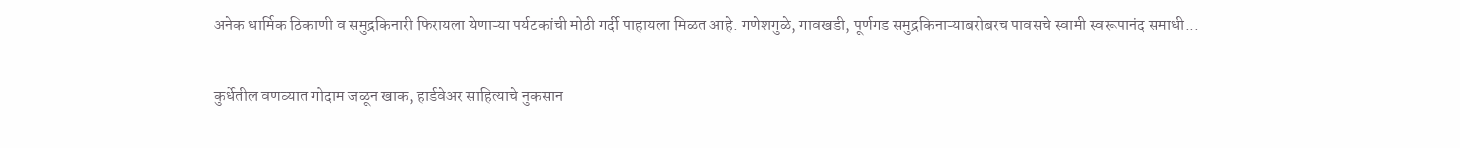अनेक धार्मिक ठिकाणी व समुद्रकिनारी फिरायला येणाऱ्या पर्यटकांची मोठी गर्दी पाहायला मिळत आहे. गणेशगुळे, गावखडी, पूर्णगड समुद्रकिनाऱ्याबरोबरच पावसचे स्वामी स्वरूपानंद समाधी...

कुर्धेतील वणव्यात गोदाम जळून खाक, हार्डवेअर साहित्याचे नुकसान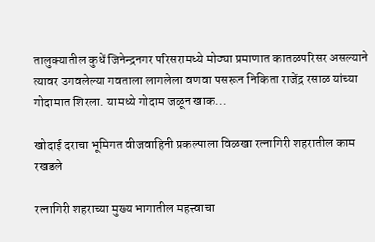तालुक्यातील कुधें जिनेन्द्रनगर परिसरामध्ये मोठ्या प्रमाणात कातळपरिसर असल्याने त्यावर उगवलेल्या गवताला लागलेला वणवा पसरून निकिता राजेंद्र रसाळ यांच्या गोदामात शिरला. यामध्ये गोदाम जळून खाक...

खोदाई दराचा भूमिगत वीजवाहिनी प्रकल्पाला विळखा रत्नागिरी शहरातील काम रखडले

रत्नागिरी शहराच्या मुख्य भागातील महत्त्वाचा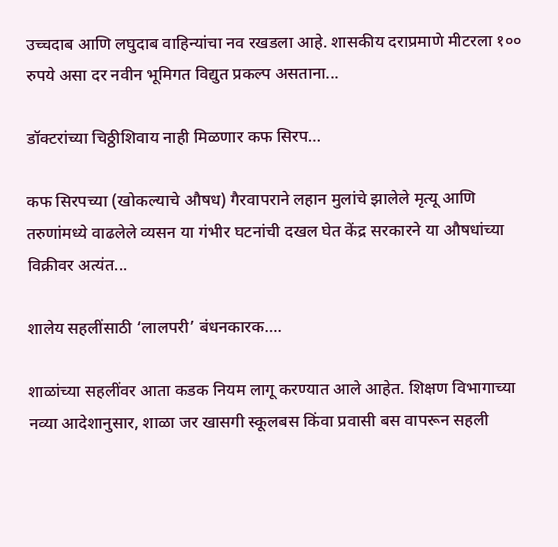उच्चदाब आणि लघुदाब वाहिन्यांचा नव रखडला आहे. शासकीय दराप्रमाणे मीटरला १०० रुपये असा दर नवीन भूमिगत विद्युत प्रकल्प असताना...

डॉक्टरांच्या चिठ्ठीशिवाय नाही मिळणार कफ सिरप…

कफ सिरपच्या (खोकल्याचे औषध) गैरवापराने लहान मुलांचे झालेले मृत्यू आणि तरुणांमध्ये वाढलेले व्यसन या गंभीर घटनांची दखल घेत केंद्र सरकारने या औषधांच्या विक्रीवर अत्यंत...

शालेय सहलींसाठी ‘लालपरी’ बंधनकारक….

शाळांच्या सहलींवर आता कडक नियम लागू करण्यात आले आहेत. शिक्षण विभागाच्या नव्या आदेशानुसार, शाळा जर खासगी स्कूलबस किंवा प्रवासी बस वापरून सहली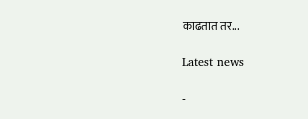काढतात तर...

Latest news

-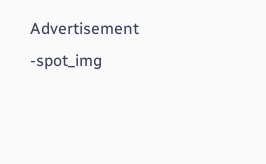Advertisement -spot_img